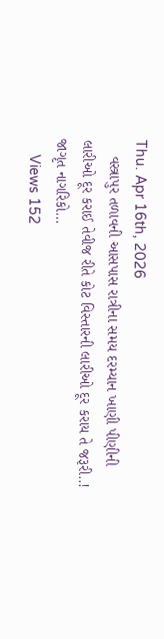Thu. Apr 16th, 2026
    વસ્ત્રાપુર તળાવની આસપાસ રાત્રીના સમય દરમ્યાન ખાણી પીણીની લારીઓ દૂર કરાઈ તેવીજ રીતે કોટ વિસ્તારની લારીઓ દૂર કરાય તે જરૂરી..! જાગૃત નાગરિકો…
    Views 152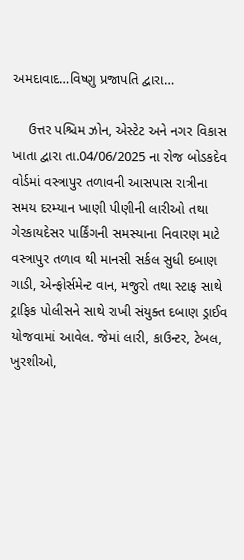અમદાવાદ…વિષ્ણુ પ્રજાપતિ દ્વારા…

    ઉત્તર પશ્ચિમ ઝોન, એસ્ટેટ અને નગર વિકાસ ખાતા દ્વારા તા.04/06/2025 ના રોજ બોડકદેવ વોર્ડમાં વસ્ત્રાપુર તળાવની આસપાસ રાત્રીના સમય દરમ્યાન ખાણી પીણીની લારીઓ તથા ગેરકાયદેસર પાર્કિંગની સમસ્યાના નિવારણ માટે વસ્ત્રાપુર તળાવ થી માનસી સર્કલ સુધી દબાણ ગાડી, એન્ફોર્સમેન્ટ વાન, મજુરો તથા સ્ટાફ સાથે ટ્રાફિક પોલીસને સાથે રાખી સંયુક્ત દબાણ ડ્રાઈવ યોજવામાં આવેલ. જેમાં લારી, કાઉન્ટર, ટેબલ, ખુરશીઓ,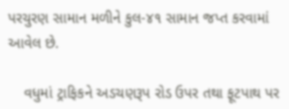પરચુરણ સામાન મળીને કુલ-૪૧ સામાન જપ્ત કરવામાં આવેલ છે.

    વધુમાં ટ્રાફિકને અડચણરૂપ રોડ ઉપર તથા ફૂટપાથ પર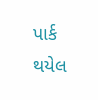પાર્ક થયેલ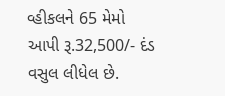વ્હીકલને 65 મેમો આપી રૂ.32,500/- દંડ વસુલ લીધેલ છે.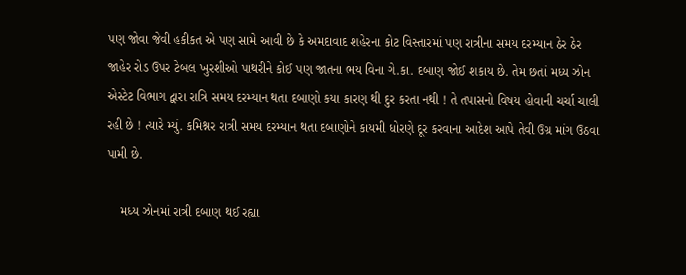પણ જોવા જેવી હકીકત એ પણ સામે આવી છે કે અમદાવાદ શહેરના કોટ વિસ્તારમાં પણ રાત્રીના સમય દરમ્યાન ઠેર ઠેર જાહેર રોડ ઉપર ટેબલ ખુરશીઓ પાથરીને કોઈ પણ જાતના ભય વિના ગે.કા. દબાણ જોઈ શકાય છે. તેમ છતાં મધ્ય ઝોન એસ્ટેટ વિભાગ દ્વારા રાત્રિ સમય દરમ્યાન થતા દબાણો કયા કારણ થી દુર કરતા નથી ! તે તપાસનો વિષય હોવાની ચર્ચા ચાલી રહી છે ! ત્યારે મ્યું. કમિશ્નર રાત્રી સમય દરમ્યાન થતા દબાણોને કાયમી ધોરણે દૂર કરવાના આદેશ આપે તેવી ઉગ્ર માંગ ઉઠવા પામી છે.

    મધ્ય ઝોનમાં રાત્રી દબાણ થઈ રહ્યા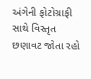અંગેની ફોટોગ્રાફી સાથે વિસ્તૃત છણાવટ જોતા રહો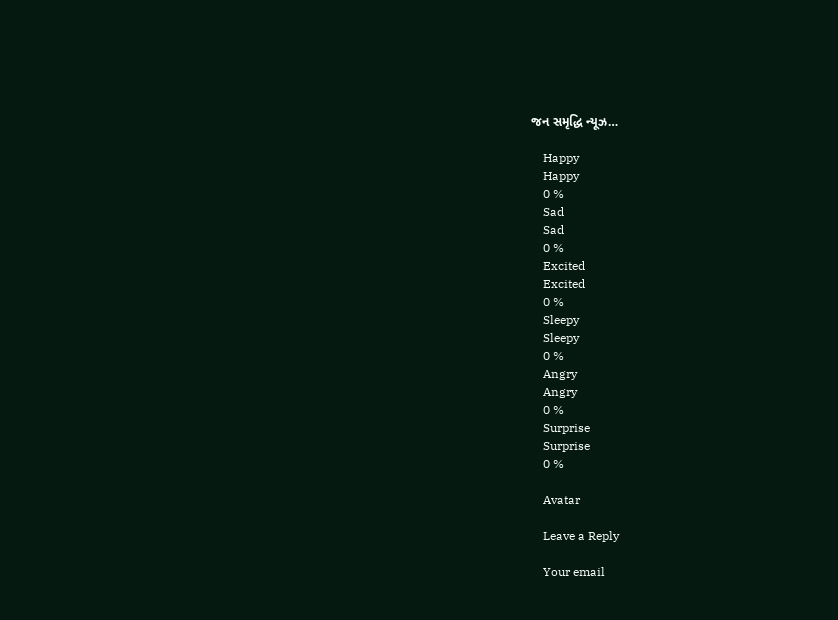જન સમૃદ્ધિ ન્યૂઝ…

    Happy
    Happy
    0 %
    Sad
    Sad
    0 %
    Excited
    Excited
    0 %
    Sleepy
    Sleepy
    0 %
    Angry
    Angry
    0 %
    Surprise
    Surprise
    0 %

    Avatar

    Leave a Reply

    Your email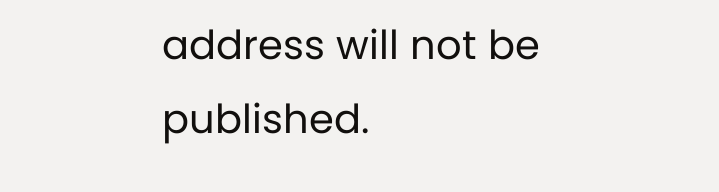address will not be published.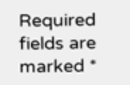Required fields are marked *